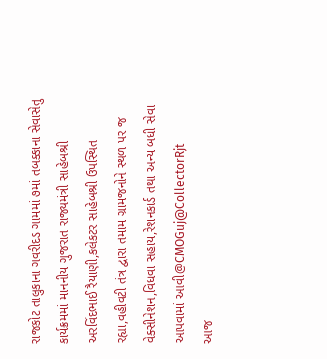રાજકોટ તાલુકાના ગવરીદડ ગામમાં ૭માં તબક્કાના સેવાસેતુ કાર્યક્રમમાં માનનીય ગુજરાત રાજ્યમંત્રી સાહેબશ્રી અરવિંદભાઈ રૈયાણી,કલેકટર સાહેબશ્રી ઉપસ્થિત રહ્યા,વહીવટી તંત્ર દ્વારા તમામ ગ્રામજનોને સ્થળ પર જ વેક્સીનેશન,વિધવા સહાય,રેશનકાર્ડ તથા અન્ય બધી સેવા આપવામાં આવી@CMOGuj@CollectorRjt
આજ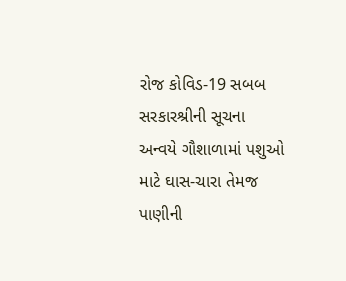રોજ કોવિડ-19 સબબ સરકારશ્રીની સૂચના અન્વયે ગૌશાળામાં પશુઓ માટે ઘાસ-ચારા તેમજ પાણીની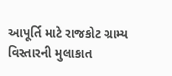આપૂર્તિ માટે રાજકોટ ગ્રામ્ય વિસ્તારની મુલાકાત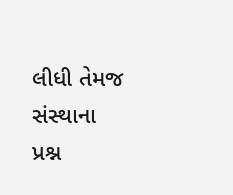લીધી તેમજ સંસ્થાના પ્રશ્ન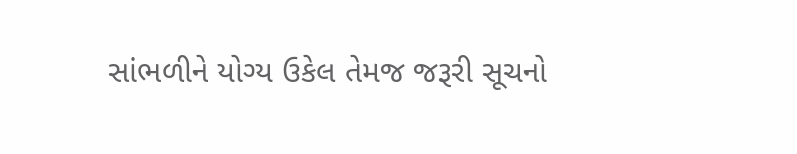સાંભળીને યોગ્ય ઉકેલ તેમજ જરૂરી સૂચનો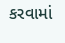કરવામાં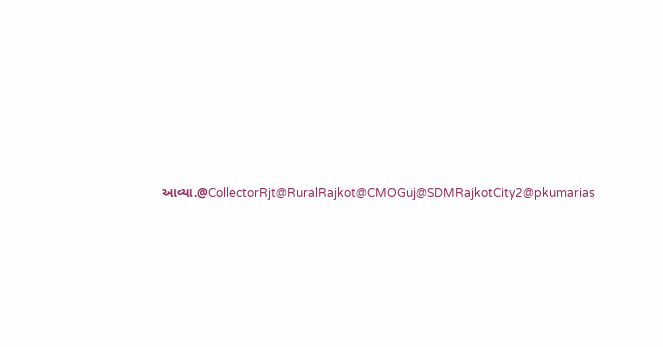આવ્યા.@CollectorRjt@RuralRajkot@CMOGuj@SDMRajkotCity2@pkumarias